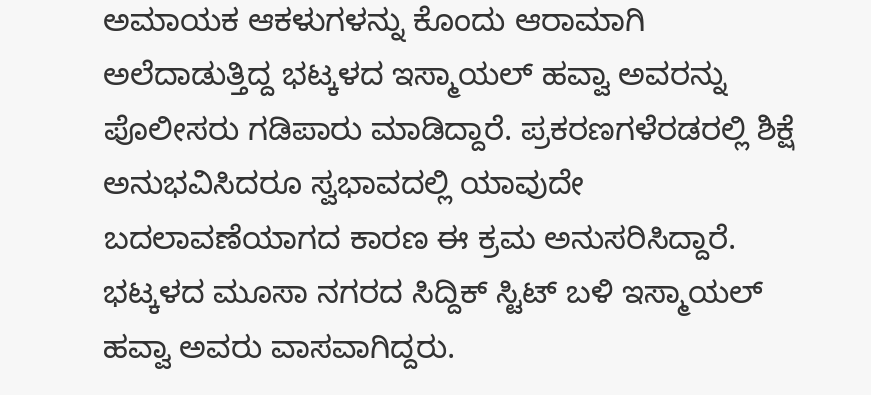ಅಮಾಯಕ ಆಕಳುಗಳನ್ನು ಕೊಂದು ಆರಾಮಾಗಿ ಅಲೆದಾಡುತ್ತಿದ್ದ ಭಟ್ಕಳದ ಇಸ್ಮಾಯಲ್ ಹವ್ವಾ ಅವರನ್ನು ಪೊಲೀಸರು ಗಡಿಪಾರು ಮಾಡಿದ್ದಾರೆ. ಪ್ರಕರಣಗಳೆರಡರಲ್ಲಿ ಶಿಕ್ಷೆ ಅನುಭವಿಸಿದರೂ ಸ್ವಭಾವದಲ್ಲಿ ಯಾವುದೇ ಬದಲಾವಣೆಯಾಗದ ಕಾರಣ ಈ ಕ್ರಮ ಅನುಸರಿಸಿದ್ದಾರೆ.
ಭಟ್ಕಳದ ಮೂಸಾ ನಗರದ ಸಿದ್ದಿಕ್ ಸ್ಟಿಟ್ ಬಳಿ ಇಸ್ಮಾಯಲ್ ಹವ್ವಾ ಅವರು ವಾಸವಾಗಿದ್ದರು.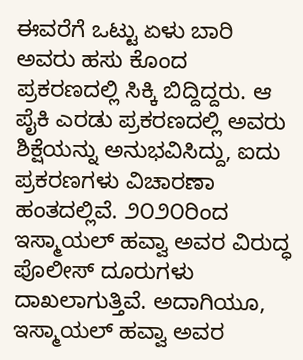ಈವರೆಗೆ ಒಟ್ಟು ಏಳು ಬಾರಿ ಅವರು ಹಸು ಕೊಂದ ಪ್ರಕರಣದಲ್ಲಿ ಸಿಕ್ಕಿ ಬಿದ್ದಿದ್ದರು. ಆ ಪೈಕಿ ಎರಡು ಪ್ರಕರಣದಲ್ಲಿ ಅವರು ಶಿಕ್ಷೆಯನ್ನು ಅನುಭವಿಸಿದ್ದು, ಐದು ಪ್ರಕರಣಗಳು ವಿಚಾರಣಾ ಹಂತದಲ್ಲಿವೆ. ೨೦೨೦ರಿಂದ ಇಸ್ಮಾಯಲ್ ಹವ್ವಾ ಅವರ ವಿರುದ್ಧ ಪೊಲೀಸ್ ದೂರುಗಳು ದಾಖಲಾಗುತ್ತಿವೆ. ಅದಾಗಿಯೂ, ಇಸ್ಮಾಯಲ್ ಹವ್ವಾ ಅವರ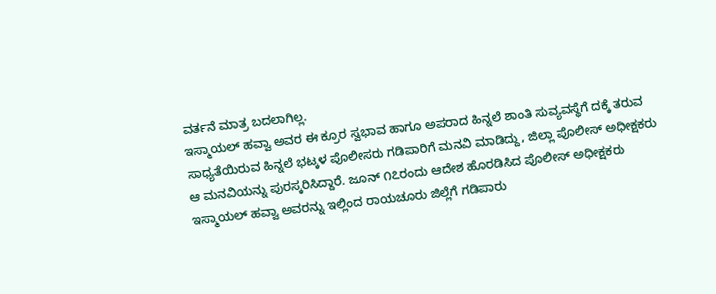ವರ್ತನೆ ಮಾತ್ರ ಬದಲಾಗಿಲ್ಲ.
ಇಸ್ಮಾಯಲ್ ಹವ್ವಾ ಅವರ ಈ ಕ್ರೂರ ಸ್ವಭಾವ ಹಾಗೂ ಅಪರಾದ ಹಿನ್ನಲೆ ಶಾಂತಿ ಸುವ್ಯವಸ್ಥೆಗೆ ದಕ್ಕೆ ತರುವ ಸಾಧ್ಯತೆಯಿರುವ ಹಿನ್ನಲೆ ಭಟ್ಕಳ ಪೊಲೀಸರು ಗಡಿಪಾರಿಗೆ ಮನವಿ ಮಾಡಿದ್ದು, ಜಿಲ್ಲಾ ಪೊಲೀಸ್ ಅಧೀಕ್ಷಕರು ಆ ಮನವಿಯನ್ನು ಪುರಸ್ಕರಿಸಿದ್ದಾರೆ. ಜೂನ್ ೧೭ರಂದು ಆದೇಶ ಹೊರಡಿಸಿದ ಪೊಲೀಸ್ ಅಧೀಕ್ಷಕರು ಇಸ್ಮಾಯಲ್ ಹವ್ವಾ ಅವರನ್ನು ಇಲ್ಲಿಂದ ರಾಯಚೂರು ಜಿಲ್ಲೆಗೆ ಗಡಿಪಾರು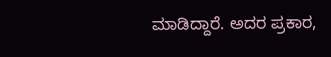ಮಾಡಿದ್ದಾರೆ. ಅದರ ಪ್ರಕಾರ,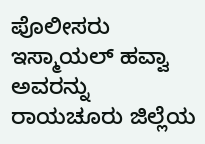ಪೊಲೀಸರು ಇಸ್ಮಾಯಲ್ ಹವ್ವಾ ಅವರನ್ನು ರಾಯಚೂರು ಜಿಲ್ಲೆಯ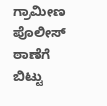ಗ್ರಾಮೀಣ ಪೊಲೀಸ್ ಠಾಣೆಗೆ ಬಿಟ್ಟು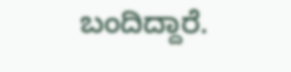ಬಂದಿದ್ದಾರೆ.